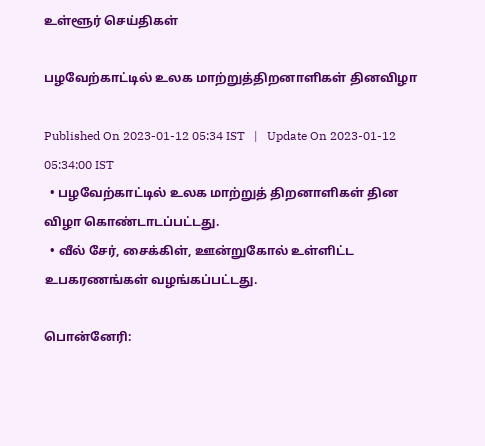உள்ளூர் செய்திகள்

பழவேற்காட்டில் உலக மாற்றுத்திறனாளிகள் தினவிழா

Published On 2023-01-12 05:34 IST   |   Update On 2023-01-12 05:34:00 IST
  • பழவேற்காட்டில் உலக மாற்றுத் திறனாளிகள் தின விழா கொண்டாடப்பட்டது.
  • வீல் சேர், சைக்கிள், ஊன்றுகோல் உள்ளிட்ட உபகரணங்கள் வழங்கப்பட்டது.

பொன்னேரி: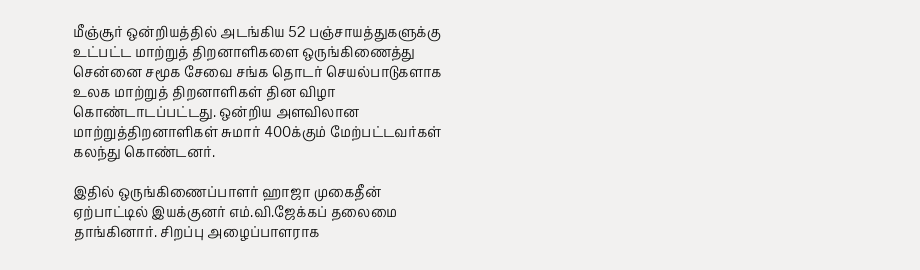மீஞ்சூர் ஒன்றியத்தில் அடங்கிய 52 பஞ்சாயத்துகளுக்கு உட்பட்ட மாற்றுத் திறனாளிகளை ஒருங்கிணைத்து சென்னை சமூக சேவை சங்க தொடர் செயல்பாடுகளாக உலக மாற்றுத் திறனாளிகள் தின விழா கொண்டாடப்பட்டது. ஒன்றிய அளவிலான மாற்றுத்திறனாளிகள் சுமார் 400க்கும் மேற்பட்டவர்கள் கலந்து கொண்டனர்.

இதில் ஒருங்கிணைப்பாளர் ஹாஜா முகைதீன் ஏற்பாட்டில் இயக்குனர் எம்.வி.ஜேக்கப் தலைமை தாங்கினார். சிறப்பு அழைப்பாளராக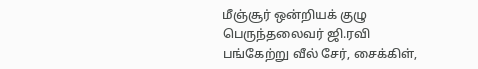மீஞ்சூர் ஒன்றியக் குழு பெருந்தலைவர் ஜி.ரவி பங்கேற்று வீல் சேர், சைக்கிள்,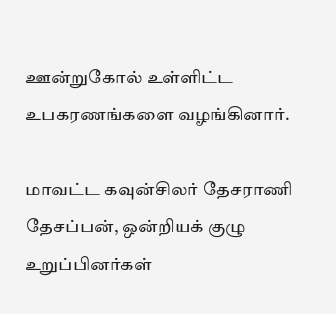ஊன்றுகோல் உள்ளிட்ட உபகரணங்களை வழங்கினார்.

மாவட்ட கவுன்சிலர் தேசராணி தேசப்பன், ஒன்றியக் குழு உறுப்பினர்கள்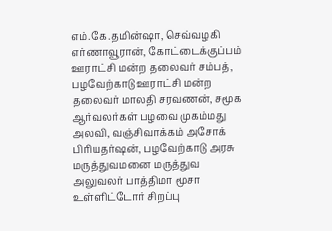எம்.கே.தமின்ஷா, செவ்வழகி எர்ணாவூரான், கோட்டைக்குப்பம் ஊராட்சி மன்ற தலைவர் சம்பத், பழவேற்காடு ஊராட்சி மன்ற தலைவர் மாலதி சரவணன், சமூக ஆர்வலர்கள் பழவை முகம்மது அலவி, வஞ்சிவாக்கம் அசோக் பிரியதர்ஷன், பழவேற்காடு அரசு மருத்துவமனை மருத்துவ அலுவலர் பாத்திமா மூசா உள்ளிட்டோர் சிறப்பு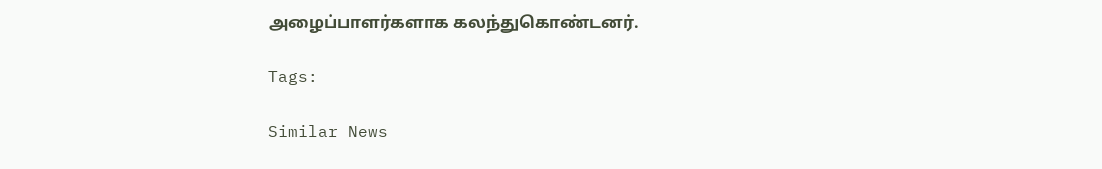அழைப்பாளர்களாக கலந்துகொண்டனர்.

Tags:

Similar News